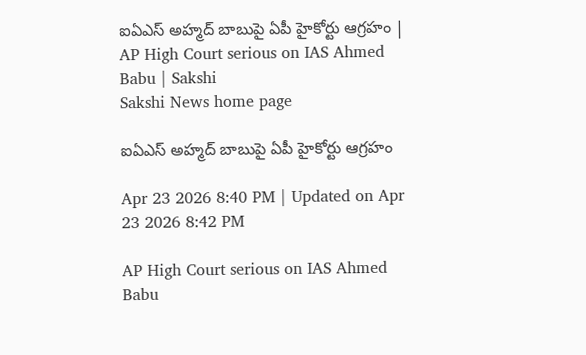ఐఏఎస్‌ అహ్మద్‌ బాబుపై ఏపీ హైకోర్టు ఆగ్రహం | AP High Court serious on IAS Ahmed Babu | Sakshi
Sakshi News home page

ఐఏఎస్‌ అహ్మద్‌ బాబుపై ఏపీ హైకోర్టు ఆగ్రహం

Apr 23 2026 8:40 PM | Updated on Apr 23 2026 8:42 PM

AP High Court serious on IAS Ahmed Babu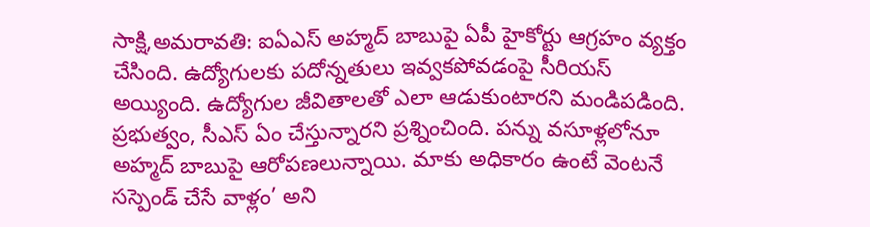సాక్షి,అమరావతి: ఐఏఎస్‌ అహ్మద్‌ బాబుపై ఏపీ హైకోర్టు ఆగ్రహం వ్యక్తం చేసింది. ఉద్యోగులకు పదోన్నతులు ఇవ్వకపోవడంపై సీరియస్‌ అయ్యింది. ఉద్యోగుల జీవితాలతో ఎలా ఆడుకుంటారని మండిపడింది. ప్రభుత్వం, సీఎస్‌ ఏం చేస్తున్నారని ప్రశ్నించింది. పన్ను వసూళ్లలోనూ అహ్మద్‌ బాబుపై ఆరోపణలున్నాయి. మాకు అధికారం ఉంటే వెంటనే సస్పెండ్‌ చేసే వాళ్లం’ అని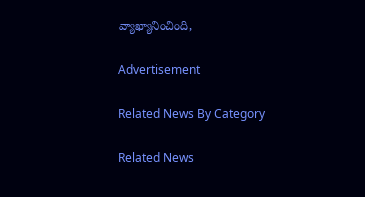వ్యాఖ్యానించింది,

Advertisement

Related News By Category

Related News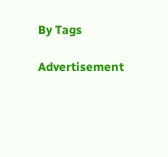By Tags

Advertisement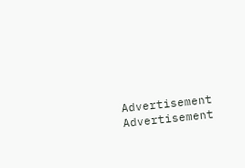Advertisement
Advertisement